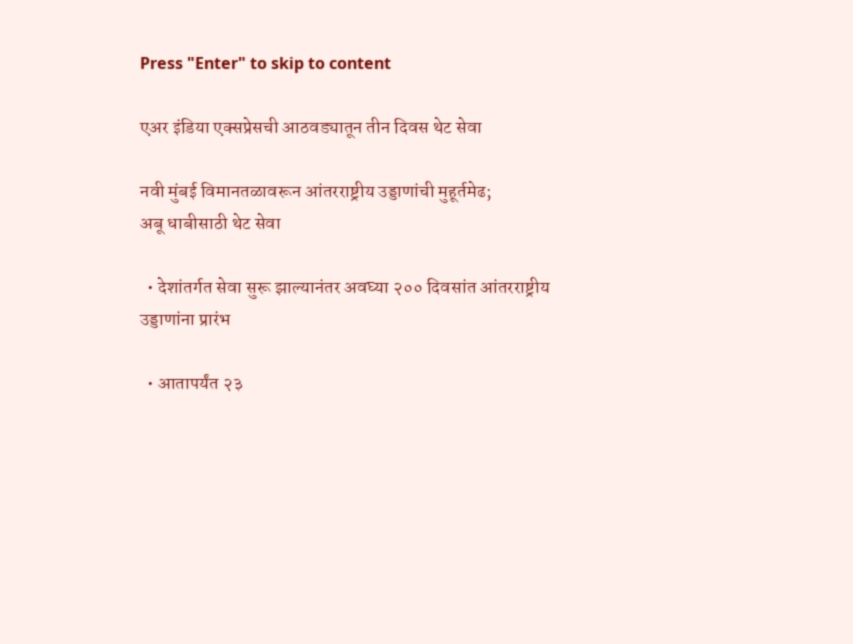Press "Enter" to skip to content

एअर इंडिया एक्सप्रेसची आठवड्यातून तीन दिवस थेट सेवा

नवी मुंबई विमानतळावरून आंतरराष्ट्रीय उड्डाणांची मुहूर्तमेढ;
अबू धाबीसाठी थेट सेवा

  • देशांतर्गत सेवा सुरू झाल्यानंतर अवघ्या २०० दिवसांत आंतरराष्ट्रीय उड्डाणांना प्रारंभ

  • आतापर्यंत २३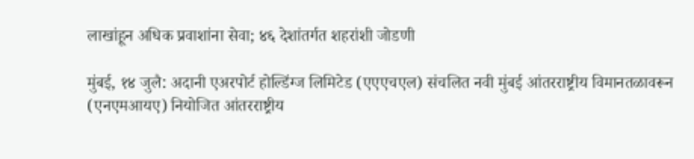लाखांहून अधिक प्रवाशांना सेवा; ४६ देशांतर्गत शहरांशी जोडणी

मुंबई, १४ जुलै: अदानी एअरपोर्ट होल्डिंग्ज लिमिटेड (एएएचएल) संचलित नवी मुंबई आंतरराष्ट्रीय विमानतळावरून (एनएमआयए) नियोजित आंतरराष्ट्रीय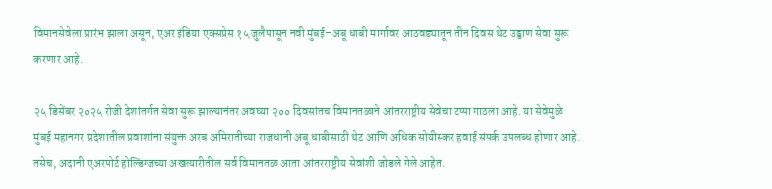विमानसेवेला प्रारंभ झाला असून, एअर इंडिया एक्सप्रेस १५ जुलैपासून नवी मुंबई–अबू धाबी मार्गावर आठवड्यातून तीन दिवस थेट उड्डाण सेवा सुरू करणार आहे.

२५ डिसेंबर २०२५ रोजी देशांतर्गत सेवा सुरू झाल्यानंतर अवघ्या २०० दिवसांतच विमानतळाने आंतरराष्ट्रीय सेवेचा टप्पा गाठला आहे. या सेवेमुळे मुंबई महानगर प्रदेशातील प्रवाशांना संयुक्त अरब अमिरातीच्या राजधानी अबू धाबीसाठी थेट आणि अधिक सोयीस्कर हवाई संपर्क उपलब्ध होणार आहे. तसेच, अदानी एअरपोर्ट होल्डिंग्जच्या अखत्यारीतील सर्व विमानतळ आता आंतरराष्ट्रीय सेवांशी जोडले गेले आहेत.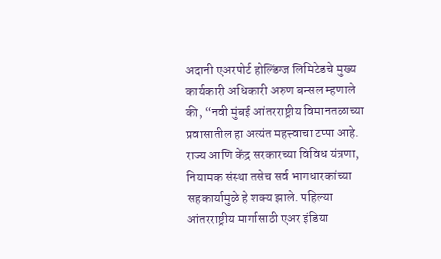अदानी एअरपोर्ट होल्डिंग्ज लिमिटेडचे मुख्य कार्यकारी अधिकारी अरुण बन्सल म्हणाले की, “नवी मुंबई आंतरराष्ट्रीय विमानतळाच्या प्रवासातील हा अत्यंत महत्त्वाचा टप्पा आहे. राज्य आणि केंद्र सरकारच्या विविध यंत्रणा, नियामक संस्था तसेच सर्व भागधारकांच्या सहकार्यामुळे हे शक्य झाले. पहिल्या आंतरराष्ट्रीय मार्गासाठी एअर इंडिया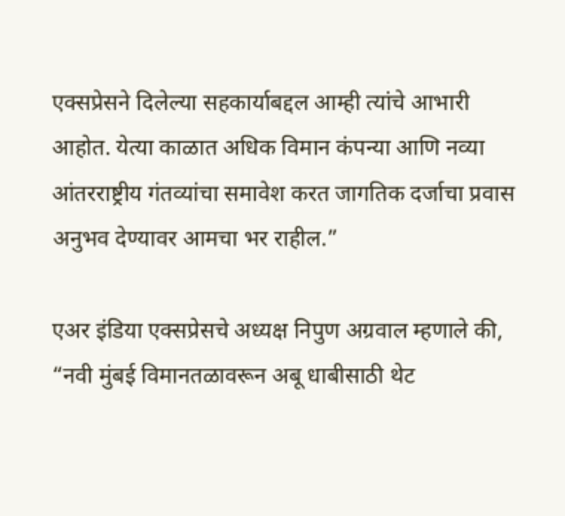एक्सप्रेसने दिलेल्या सहकार्याबद्दल आम्ही त्यांचे आभारी आहोत. येत्या काळात अधिक विमान कंपन्या आणि नव्या आंतरराष्ट्रीय गंतव्यांचा समावेश करत जागतिक दर्जाचा प्रवास अनुभव देण्यावर आमचा भर राहील.”

एअर इंडिया एक्सप्रेसचे अध्यक्ष निपुण अग्रवाल म्हणाले की, “नवी मुंबई विमानतळावरून अबू धाबीसाठी थेट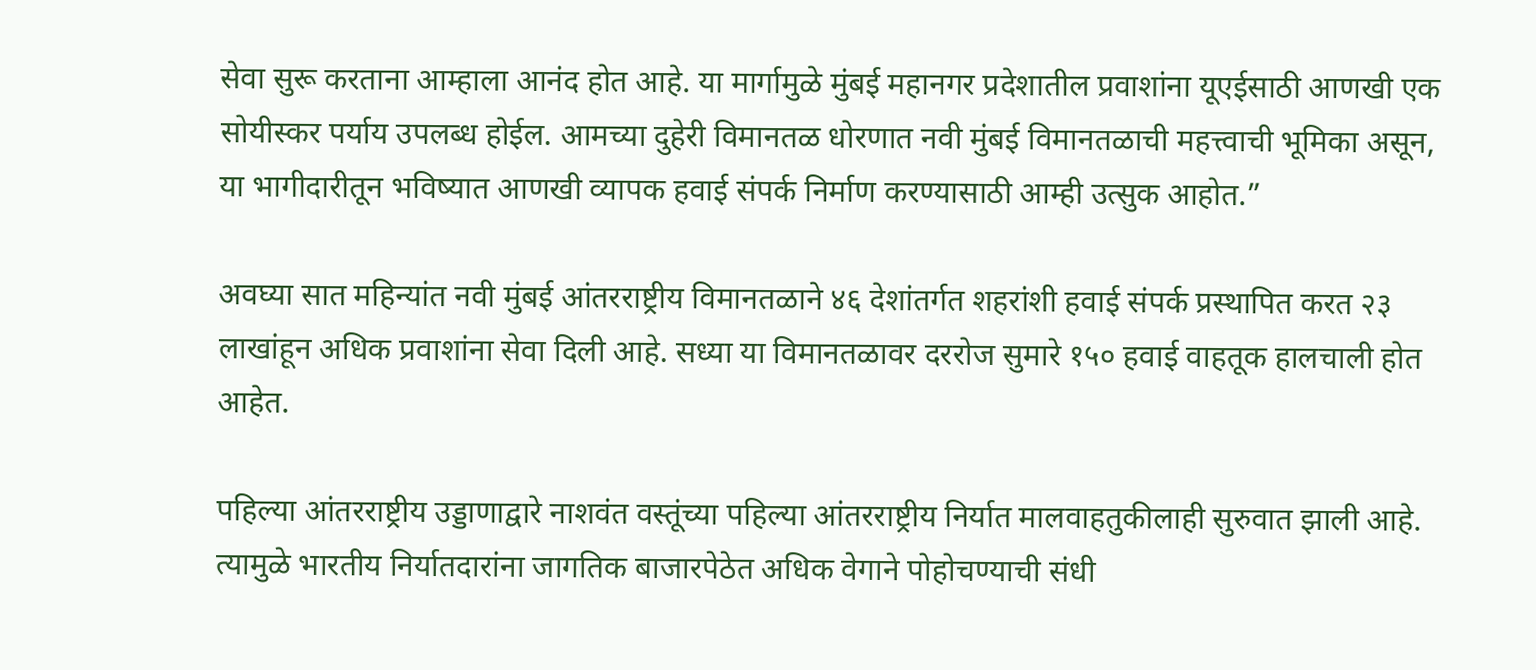सेवा सुरू करताना आम्हाला आनंद होत आहे. या मार्गामुळे मुंबई महानगर प्रदेशातील प्रवाशांना यूएईसाठी आणखी एक सोयीस्कर पर्याय उपलब्ध होईल. आमच्या दुहेरी विमानतळ धोरणात नवी मुंबई विमानतळाची महत्त्वाची भूमिका असून, या भागीदारीतून भविष्यात आणखी व्यापक हवाई संपर्क निर्माण करण्यासाठी आम्ही उत्सुक आहोत.”

अवघ्या सात महिन्यांत नवी मुंबई आंतरराष्ट्रीय विमानतळाने ४६ देशांतर्गत शहरांशी हवाई संपर्क प्रस्थापित करत २३ लाखांहून अधिक प्रवाशांना सेवा दिली आहे. सध्या या विमानतळावर दररोज सुमारे १५० हवाई वाहतूक हालचाली होत आहेत.

पहिल्या आंतरराष्ट्रीय उड्डाणाद्वारे नाशवंत वस्तूंच्या पहिल्या आंतरराष्ट्रीय निर्यात मालवाहतुकीलाही सुरुवात झाली आहे. त्यामुळे भारतीय निर्यातदारांना जागतिक बाजारपेठेत अधिक वेगाने पोहोचण्याची संधी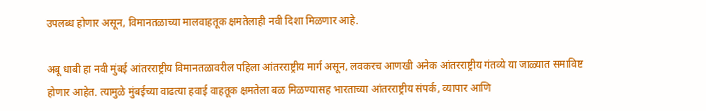उपलब्ध होणार असून, विमानतळाच्या मालवाहतूक क्षमतेलाही नवी दिशा मिळणार आहे.

अबू धाबी हा नवी मुंबई आंतरराष्ट्रीय विमानतळावरील पहिला आंतरराष्ट्रीय मार्ग असून, लवकरच आणखी अनेक आंतरराष्ट्रीय गंतव्ये या जाळ्यात समाविष्ट होणार आहेत. त्यामुळे मुंबईच्या वाढत्या हवाई वाहतूक क्षमतेला बळ मिळण्यासह भारताच्या आंतरराष्ट्रीय संपर्क, व्यापार आणि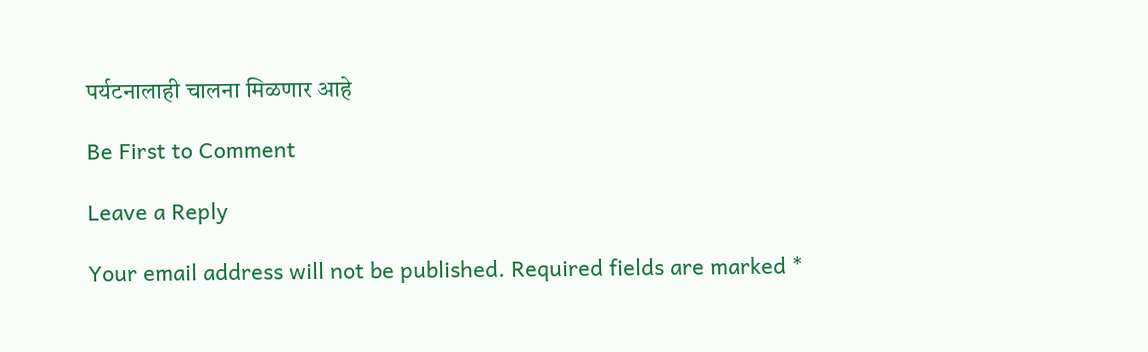पर्यटनालाही चालना मिळणार आहे

Be First to Comment

Leave a Reply

Your email address will not be published. Required fields are marked *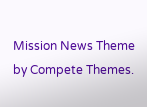Mission News Theme by Compete Themes.